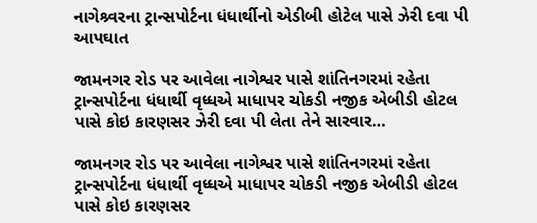નાગેશ્ર્વરના ટ્રાન્સપોર્ટના ધંધાર્થીનો એડીબી હોટેલ પાસે ઝેરી દવા પી આપઘાત

જામનગર રોડ પર આવેલા નાગેશ્વર પાસે શાંતિનગરમાં રહેતા ટ્રાન્સપોર્ટના ધંધાર્થી વૃધ્ધએ માધાપર ચોકડી નજીક એબીડી હોટલ પાસે કોઇ કારણસર ઝેરી દવા પી લેતા તેને સારવાર…

જામનગર રોડ પર આવેલા નાગેશ્વર પાસે શાંતિનગરમાં રહેતા ટ્રાન્સપોર્ટના ધંધાર્થી વૃધ્ધએ માધાપર ચોકડી નજીક એબીડી હોટલ પાસે કોઇ કારણસર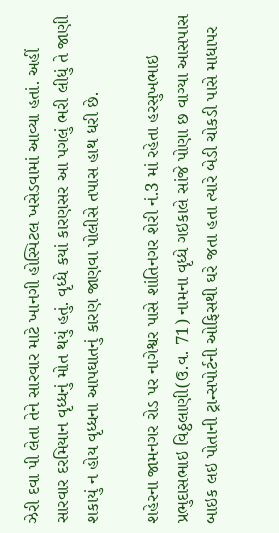ઝેરી દવા પી લેતા તેને સારવાર માટે ખાનગી હોસ્પિટલ ખસેડવામાં આવ્યા હતાં. અહીં સારવાર દરમિયાન વૃધ્ધનું મોત થયું હતું. વૃધ્ધે કયાં કારણસર આ પગલું ભરી લીધું તે જાણી શકાયું ન હોય વૃધ્ધના આપઘાતનું કારણ જાણવા પોલીસે તપાસ હાથ ધરી છે.

શહેરના જામનગર રોડ પર નાગેશ્વર પાસે શાંતિનગર શેરી નં.3 માં રહેતા હરસુખભાઇ પ્રભુદાસભાઇ વિઠ્ઠલાણી(ઉ.વ. 71) નામના વૃધ્ધે ગઇકાલે સાંજે પોણા છ વાગ્યા આસપાસ બાઇક લઇ પોતાની ટ્રાન્સપોર્ટની ઓફિસથી ઘરે જતા હતા ત્યારે બેડી ચોકડી પાસે માધાપર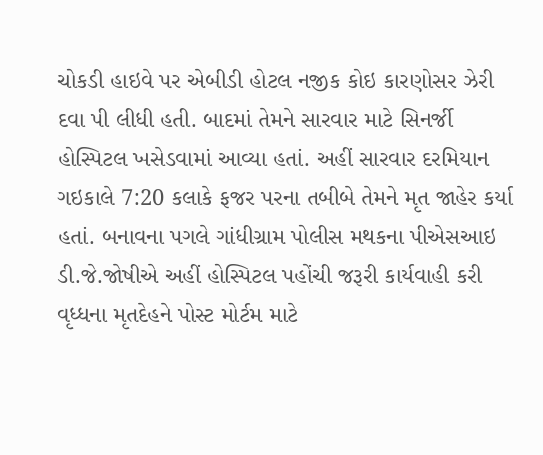ચોકડી હાઇવે પર એબીડી હોટલ નજીક કોઇ કારણોસર ઝેરી દવા પી લીધી હતી. બાદમાં તેમને સારવાર માટે સિનર્જી હોસ્પિટલ ખસેડવામાં આવ્યા હતાં. અહીં સારવાર દરમિયાન ગઇકાલે 7:20 કલાકે ફજર પરના તબીબે તેમને મૃત જાહેર કર્યા હતાં. બનાવના પગલે ગાંધીગ્રામ પોલીસ મથકના પીએસઆઇ ડી.જે.જોષીએ અહીં હોસ્પિટલ પહોંચી જરૂરી કાર્યવાહી કરી વૃધ્ધના મૃતદેહને પોસ્ટ મોર્ટમ માટે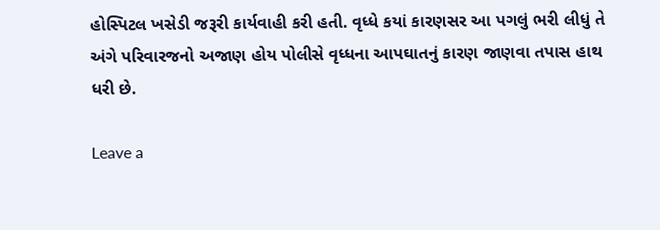હોસ્પિટલ ખસેડી જરૂરી કાર્યવાહી કરી હતી. વૃધ્ધે કયાં કારણસર આ પગલું ભરી લીધું તે અંગે પરિવારજનો અજાણ હોય પોલીસે વૃધ્ધના આપઘાતનું કારણ જાણવા તપાસ હાથ ધરી છે.

Leave a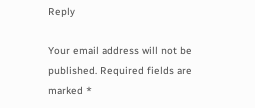Reply

Your email address will not be published. Required fields are marked *